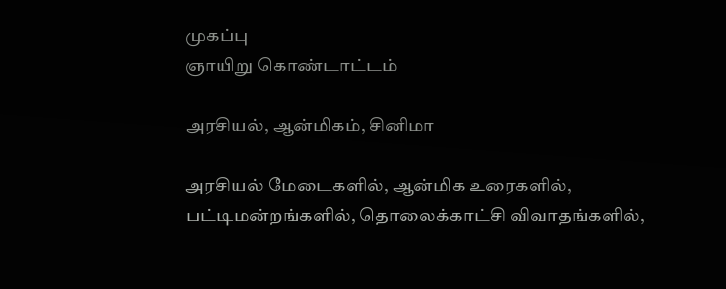முகப்பு
ஞாயிறு கொண்டாட்டம்

அரசியல், ஆன்மிகம், சினிமா

அரசியல் மேடைகளில், ஆன்மிக உரைகளில், பட்டிமன்றங்களில், தொலைக்காட்சி விவாதங்களில்,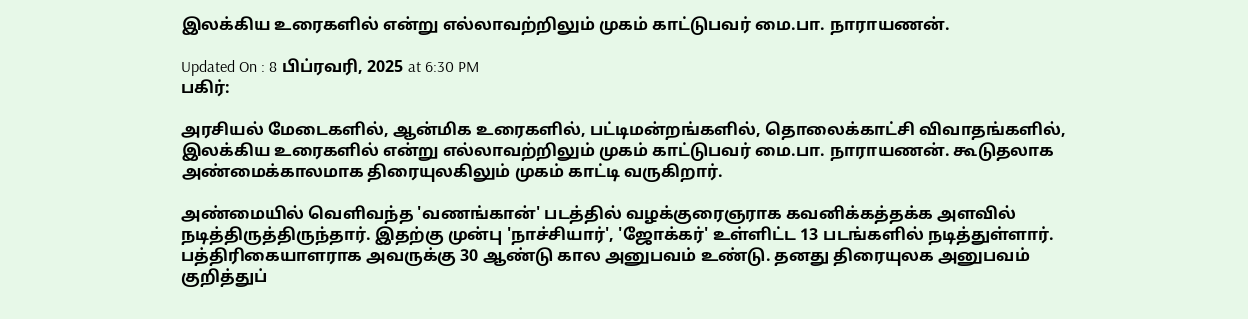இலக்கிய உரைகளில் என்று எல்லாவற்றிலும் முகம் காட்டுபவர் மை.பா. நாராயணன்.

Updated On : 8 பிப்ரவரி, 2025 at 6:30 PM
பகிர்:

அரசியல் மேடைகளில், ஆன்மிக உரைகளில், பட்டிமன்றங்களில், தொலைக்காட்சி விவாதங்களில், இலக்கிய உரைகளில் என்று எல்லாவற்றிலும் முகம் காட்டுபவர் மை.பா. நாராயணன். கூடுதலாக அண்மைக்காலமாக திரையுலகிலும் முகம் காட்டி வருகிறார்.

அண்மையில் வெளிவந்த 'வணங்கான்' படத்தில் வழக்குரைஞராக கவனிக்கத்தக்க அளவில் நடித்திருத்திருந்தார். இதற்கு முன்பு 'நாச்சியார்', 'ஜோக்கர்' உள்ளிட்ட 13 படங்களில் நடித்துள்ளார். பத்திரிகையாளராக அவருக்கு 30 ஆண்டு கால அனுபவம் உண்டு. தனது திரையுலக அனுபவம் குறித்துப்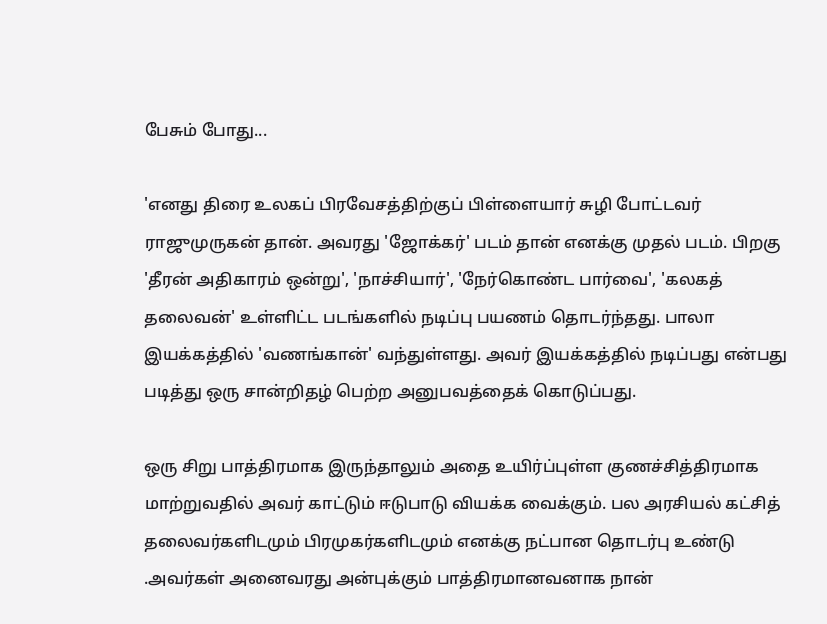பேசும் போது...

'எனது திரை உலகப் பிரவேசத்திற்குப் பிள்ளையார் சுழி போட்டவர் ராஜுமுருகன் தான். அவரது 'ஜோக்கர்' படம் தான் எனக்கு முதல் படம். பிறகு 'தீரன் அதிகாரம் ஒன்று', 'நாச்சியார்', 'நேர்கொண்ட பார்வை', 'கலகத் தலைவன்' உள்ளிட்ட படங்களில் நடிப்பு பயணம் தொடர்ந்தது. பாலா இயக்கத்தில் 'வணங்கான்' வந்துள்ளது. அவர் இயக்கத்தில் நடிப்பது என்பது படித்து ஒரு சான்றிதழ் பெற்ற அனுபவத்தைக் கொடுப்பது.

ஒரு சிறு பாத்திரமாக இருந்தாலும் அதை உயிர்ப்புள்ள குணச்சித்திரமாக மாற்றுவதில் அவர் காட்டும் ஈடுபாடு வியக்க வைக்கும். பல அரசியல் கட்சித் தலைவர்களிடமும் பிரமுகர்களிடமும் எனக்கு நட்பான தொடர்பு உண்டு .அவர்கள் அனைவரது அன்புக்கும் பாத்திரமானவனாக நான்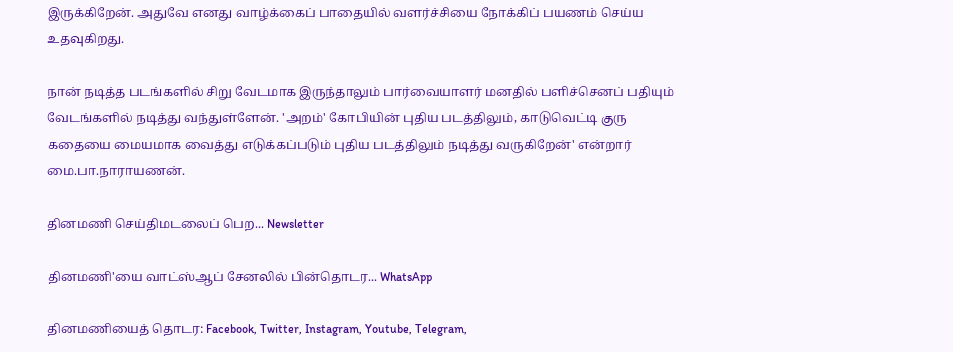இருக்கிறேன். அதுவே எனது வாழ்க்கைப் பாதையில் வளர்ச்சியை நோக்கிப் பயணம் செய்ய உதவுகிறது.

நான் நடித்த படங்களில் சிறு வேடமாக இருந்தாலும் பார்வையாளர் மனதில் பளிச்செனப் பதியும் வேடங்களில் நடித்து வந்துள்ளேன். 'அறம்' கோபியின் புதிய படத்திலும், காடுவெட்டி குரு கதையை மையமாக வைத்து எடுக்கப்படும் புதிய படத்திலும் நடித்து வருகிறேன்' என்றார் மை.பா.நாராயணன்.

தினமணி செய்திமடலைப் பெற... Newsletter

தினமணி'யை வாட்ஸ்ஆப் சேனலில் பின்தொடர... WhatsApp

தினமணியைத் தொடர: Facebook, Twitter, Instagram, Youtube, Telegram,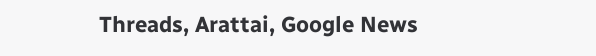Threads, Arattai, Google News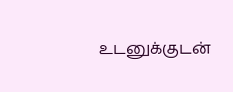உடனுக்குடன்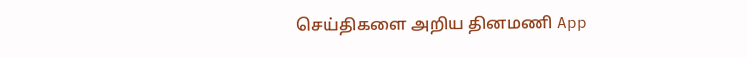செய்திகளை அறிய தினமணி App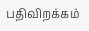பதிவிறக்கம்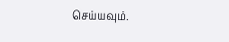செய்யவும்.